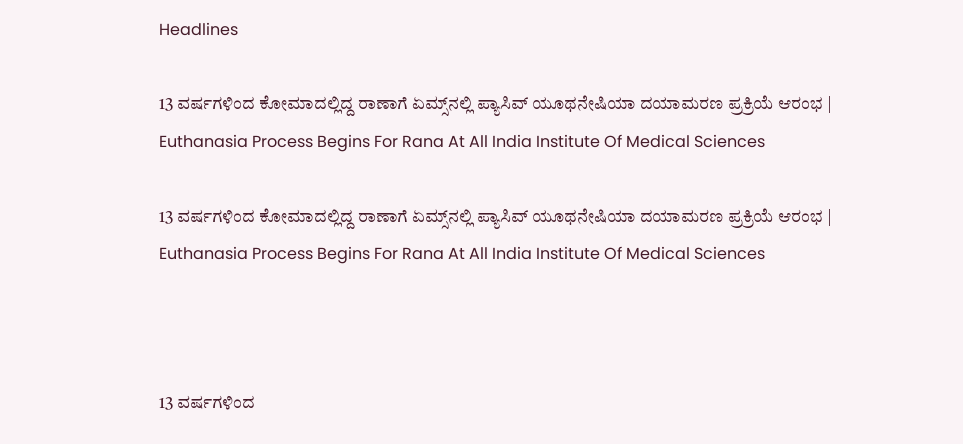Headlines

13 ವರ್ಷಗಳಿಂದ ಕೋಮಾದಲ್ಲಿದ್ದ ರಾಣಾಗೆ ಏಮ್ಸ್‌ನಲ್ಲಿ ಪ್ಯಾಸಿವ್‌ ಯೂಥನೇಷಿಯಾ ದಯಾಮರಣ ಪ್ರಕ್ರಿಯೆ ಆರಂಭ | Euthanasia Process Begins For Rana At All India Institute Of Medical Sciences

13 ವರ್ಷಗಳಿಂದ ಕೋಮಾದಲ್ಲಿದ್ದ ರಾಣಾಗೆ ಏಮ್ಸ್‌ನಲ್ಲಿ ಪ್ಯಾಸಿವ್‌ ಯೂಥನೇಷಿಯಾ ದಯಾಮರಣ ಪ್ರಕ್ರಿಯೆ ಆರಂಭ | Euthanasia Process Begins For Rana At All India Institute Of Medical Sciences



13 ವರ್ಷಗಳಿಂದ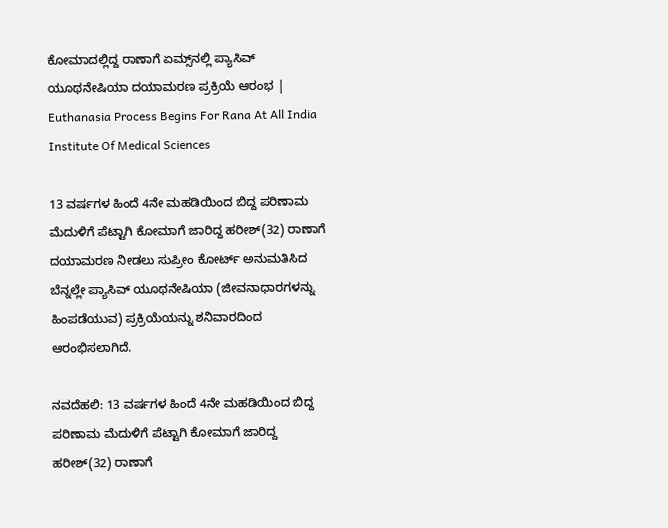ಕೋಮಾದಲ್ಲಿದ್ದ ರಾಣಾಗೆ ಏಮ್ಸ್‌ನಲ್ಲಿ ಪ್ಯಾಸಿವ್‌ ಯೂಥನೇಷಿಯಾ ದಯಾಮರಣ ಪ್ರಕ್ರಿಯೆ ಆರಂಭ | Euthanasia Process Begins For Rana At All India Institute Of Medical Sciences

13 ವರ್ಷಗಳ ಹಿಂದೆ 4ನೇ ಮಹಡಿಯಿಂದ ಬಿದ್ದ ಪರಿಣಾಮ ಮೆದುಳಿಗೆ ಪೆಟ್ಟಾಗಿ ಕೋಮಾಗೆ ಜಾರಿದ್ದ ಹರೀಶ್‌(32) ರಾಣಾಗೆ ದಯಾಮರಣ ನೀಡಲು ಸುಪ್ರೀಂ ಕೋರ್ಟ್‌ ಅನುಮತಿಸಿದ ಬೆನ್ನಲ್ಲೇ ಪ್ಯಾಸಿವ್‌ ಯೂಥನೇಷಿಯಾ (ಜೀವನಾಧಾರಗಳನ್ನು ಹಿಂಪಡೆಯುವ) ಪ್ರಕ್ರಿಯೆಯನ್ನು ಶನಿವಾರದಿಂದ ಆರಂಭಿಸಲಾಗಿದೆ.

ನವದೆಹಲಿ: 13 ವರ್ಷಗಳ ಹಿಂದೆ 4ನೇ ಮಹಡಿಯಿಂದ ಬಿದ್ದ ಪರಿಣಾಮ ಮೆದುಳಿಗೆ ಪೆಟ್ಟಾಗಿ ಕೋಮಾಗೆ ಜಾರಿದ್ದ ಹರೀಶ್‌(32) ರಾಣಾಗೆ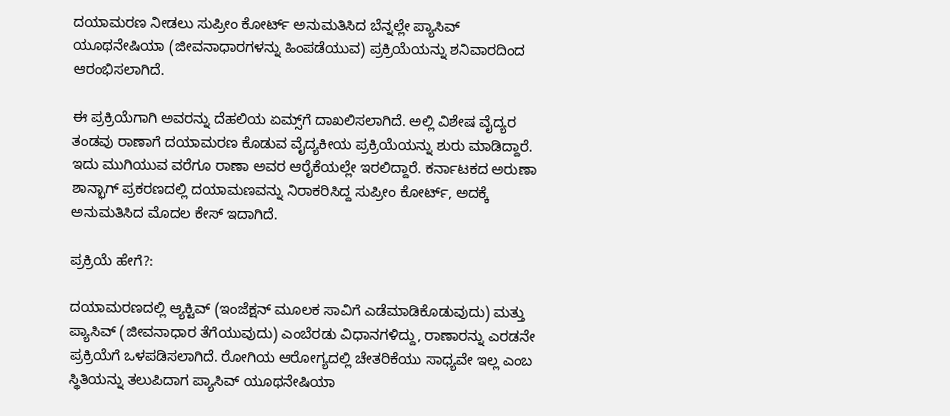ದಯಾಮರಣ ನೀಡಲು ಸುಪ್ರೀಂ ಕೋರ್ಟ್‌ ಅನುಮತಿಸಿದ ಬೆನ್ನಲ್ಲೇ ಪ್ಯಾಸಿವ್‌ ಯೂಥನೇಷಿಯಾ (ಜೀವನಾಧಾರಗಳನ್ನು ಹಿಂಪಡೆಯುವ) ಪ್ರಕ್ರಿಯೆಯನ್ನು ಶನಿವಾರದಿಂದ ಆರಂಭಿಸಲಾಗಿದೆ.

ಈ ಪ್ರಕ್ರಿಯೆಗಾಗಿ ಅವರನ್ನು ದೆಹಲಿಯ ಏಮ್ಸ್‌ಗೆ ದಾಖಲಿಸಲಾಗಿದೆ. ಅಲ್ಲಿ ವಿಶೇಷ ವೈದ್ಯರ ತಂಡವು ರಾಣಾಗೆ ದಯಾಮರಣ ಕೊಡುವ ವೈದ್ಯಕೀಯ ಪ್ರಕ್ರಿಯೆಯನ್ನು ಶುರು ಮಾಡಿದ್ದಾರೆ. ಇದು ಮುಗಿಯುವ ವರೆಗೂ ರಾಣಾ ಅವರ ಆರೈಕೆಯಲ್ಲೇ ಇರಲಿದ್ದಾರೆ. ಕರ್ನಾಟಕದ ಅರುಣಾ ಶಾನ್ಭಾಗ್‌ ಪ್ರಕರಣದಲ್ಲಿ ದಯಾಮಣವನ್ನು ನಿರಾಕರಿಸಿದ್ದ ಸುಪ್ರೀಂ ಕೋರ್ಟ್‌, ಅದಕ್ಕೆ ಅನುಮತಿಸಿದ ಮೊದಲ ಕೇಸ್‌ ಇದಾಗಿದೆ.

ಪ್ರಕ್ರಿಯೆ ಹೇಗೆ?:

ದಯಾಮರಣದಲ್ಲಿ ಆ್ಯಕ್ಟಿವ್‌ (ಇಂಜೆಕ್ಷನ್‌ ಮೂಲಕ ಸಾವಿಗೆ ಎಡೆಮಾಡಿಕೊಡುವುದು) ಮತ್ತು ಪ್ಯಾಸಿವ್‌ (ಜೀವನಾಧಾರ ತೆಗೆಯುವುದು) ಎಂಬೆರಡು ವಿಧಾನಗಳಿದ್ದು, ರಾಣಾರನ್ನು ಎರಡನೇ ಪ್ರಕ್ರಿಯೆಗೆ ಒಳಪಡಿಸಲಾಗಿದೆ. ರೋಗಿಯ ಆರೋಗ್ಯದಲ್ಲಿ ಚೇತರಿಕೆಯು ಸಾಧ್ಯವೇ ಇಲ್ಲ ಎಂಬ ಸ್ಥಿತಿಯನ್ನು ತಲುಪಿದಾಗ ಪ್ಯಾಸಿವ್‌ ಯೂಥನೇಷಿಯಾ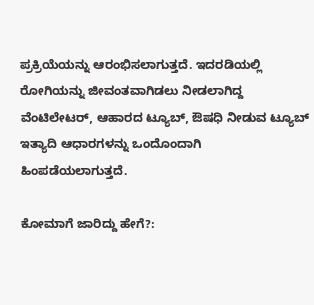ಪ್ರಕ್ರಿಯೆಯನ್ನು ಆರಂಭಿಸಲಾಗುತ್ತದೆ. ಇದರಡಿಯಲ್ಲಿ ರೋಗಿಯನ್ನು ಜೀವಂತವಾಗಿಡಲು ನೀಡಲಾಗಿದ್ದ ವೆಂಟಿಲೇಟರ್‌, ಆಹಾರದ ಟ್ಯೂಬ್‌, ಔಷಧಿ ನೀಡುವ ಟ್ಯೂಬ್‌ ಇತ್ಯಾದಿ ಆಧಾರಗಳನ್ನು ಒಂದೊಂದಾಗಿ ಹಿಂಪಡೆಯಲಾಗುತ್ತದೆ.

ಕೋಮಾಗೆ ಜಾರಿದ್ದು ಹೇಗೆ?: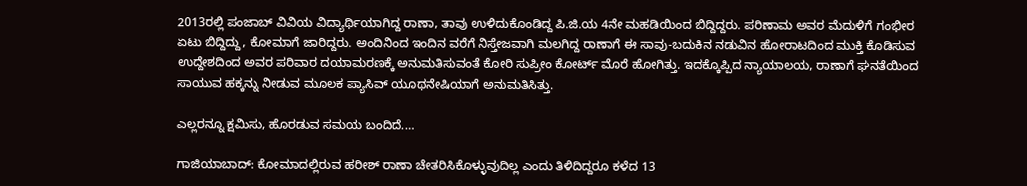2013ರಲ್ಲಿ ಪಂಜಾಬ್‌ ವಿವಿಯ ವಿದ್ಯಾರ್ಥಿಯಾಗಿದ್ದ ರಾಣಾ, ತಾವು ಉಳಿದುಕೊಂಡಿದ್ದ ಪಿ.ಜಿ.ಯ 4ನೇ ಮಹಡಿಯಿಂದ ಬಿದ್ದಿದ್ದರು. ಪರಿಣಾಮ ಅವರ ಮೆದುಳಿಗೆ ಗಂಭೀರ ಏಟು ಬಿದ್ದಿದ್ದು, ಕೋಮಾಗೆ ಜಾರಿದ್ದರು. ಅಂದಿನಿಂದ ಇಂದಿನ ವರೆಗೆ ನಿಸ್ತೇಜವಾಗಿ ಮಲಗಿದ್ದ ರಾಣಾಗೆ ಈ ಸಾವು-ಬದುಕಿನ ನಡುವಿನ ಹೋರಾಟದಿಂದ ಮುಕ್ತಿ ಕೊಡಿಸುವ ಉದ್ದೇಶದಿಂದ ಅವರ ಪರಿವಾರ ದಯಾಮರಣಕ್ಕೆ ಅನುಮತಿಸುವಂತೆ ಕೋರಿ ಸುಪ್ರೀಂ ಕೋರ್ಟ್‌ ಮೊರೆ ಹೋಗಿತ್ತು. ಇದಕ್ಕೊಪ್ಪಿದ ನ್ಯಾಯಾಲಯ, ರಾಣಾಗೆ ಘನತೆಯಿಂದ ಸಾಯುವ ಹಕ್ಕನ್ನು ನೀಡುವ ಮೂಲಕ ಪ್ಯಾಸಿವ್‌ ಯೂಥನೇಷಿಯಾಗೆ ಅನುಮತಿಸಿತ್ತು.

ಎಲ್ಲರನ್ನೂ ಕ್ಷಮಿಸು, ಹೊರಡುವ ಸಮಯ ಬಂದಿದೆ.…

ಗಾಜಿಯಾಬಾದ್‌: ಕೋಮಾದಲ್ಲಿರುವ ಹರೀಶ್‌ ರಾಣಾ ಚೇತರಿಸಿಕೊಳ್ಳುವುದಿಲ್ಲ ಎಂದು ತಿಳಿದಿದ್ದರೂ ಕಳೆದ 13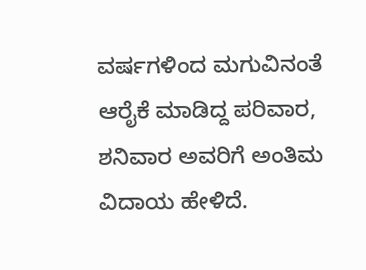ವರ್ಷಗಳಿಂದ ಮಗುವಿನಂತೆ ಆರೈಕೆ ಮಾಡಿದ್ದ ಪರಿವಾರ, ಶನಿವಾರ ಅವರಿಗೆ ಅಂತಿಮ ವಿದಾಯ ಹೇಳಿದೆ.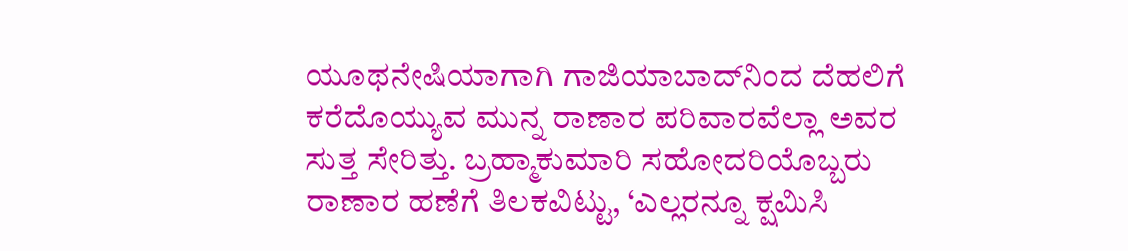ಯೂಥನೇಷಿಯಾಗಾಗಿ ಗಾಜಿಯಾಬಾದ್‌ನಿಂದ ದೆಹಲಿಗೆ ಕರೆದೊಯ್ಯುವ ಮುನ್ನ ರಾಣಾರ ಪರಿವಾರವೆಲ್ಲಾ ಅವರ ಸುತ್ತ ಸೇರಿತ್ತು. ಬ್ರಹ್ಮಾಕುಮಾರಿ ಸಹೋದರಿಯೊಬ್ಬರು ರಾಣಾರ ಹಣೆಗೆ ತಿಲಕವಿಟ್ಟು, ‘ಎಲ್ಲರನ್ನೂ ಕ್ಷಮಿಸಿ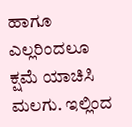ಹಾಗೂ ಎಲ್ಲರಿಂದಲೂ ಕ್ಷಮೆ ಯಾಚಿಸಿ ಮಲಗು. ಇಲ್ಲಿಂದ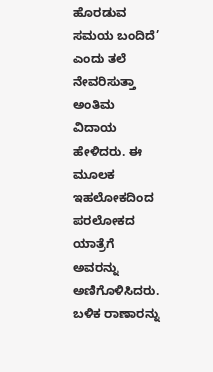ಹೊರಡುವ ಸಮಯ ಬಂದಿದೆ’ ಎಂದು ತಲೆ ನೇವರಿಸುತ್ತಾ ಅಂತಿಮ ವಿದಾಯ ಹೇಳಿದರು. ಈ ಮೂಲಕ ಇಹಲೋಕದಿಂದ ಪರಲೋಕದ ಯಾತ್ರೆಗೆ ಅವರನ್ನು ಅಣಿಗೊಳಿಸಿದರು. ಬಳಿಕ ರಾಣಾರನ್ನು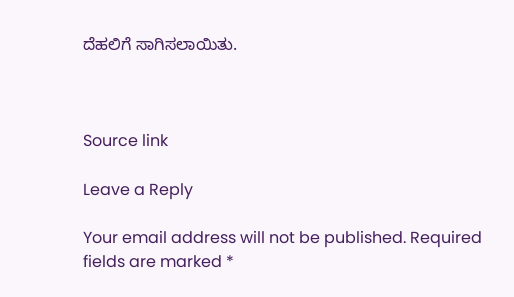ದೆಹಲಿಗೆ ಸಾಗಿಸಲಾಯಿತು.



Source link

Leave a Reply

Your email address will not be published. Required fields are marked *